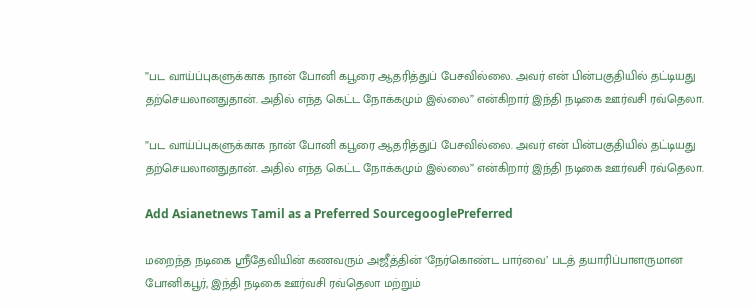”பட வாய்ப்புகளுக்காக நான் போனி கபூரை ஆதரித்துப் பேசவில்லை. அவர் என் பின்பகுதியில் தட்டியது தற்செயலானதுதான். அதில் எந்த கெட்ட நோக்கமும் இல்லை” என்கிறார் இந்தி நடிகை ஊர்வசி ரவ்தெலா.

”பட வாய்ப்புகளுக்காக நான் போனி கபூரை ஆதரித்துப் பேசவில்லை. அவர் என் பின்பகுதியில் தட்டியது தற்செயலானதுதான். அதில் எந்த கெட்ட நோக்கமும் இல்லை” என்கிறார் இந்தி நடிகை ஊர்வசி ரவ்தெலா.

Add Asianetnews Tamil as a Preferred SourcegooglePreferred

மறைந்த நடிகை ஸ்ரீதேவியின் கணவரும் அஜீத்தின் ‘நேர்கொண்ட பார்வை’ படத் தயாரிப்பாளருமான போனிகபூர், இந்தி நடிகை ஊர்வசி ரவ்தெலா மற்றும்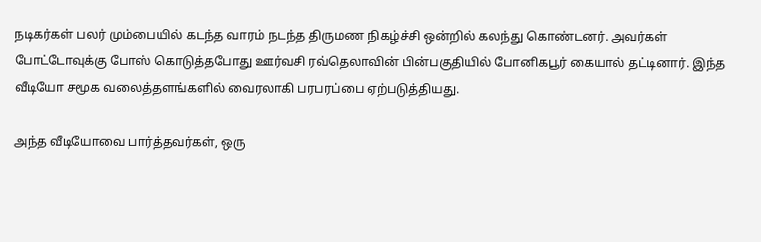நடிகர்கள் பலர் மும்பையில் கடந்த வாரம் நடந்த திருமண நிகழ்ச்சி ஒன்றில் கலந்து கொண்டனர். அவர்கள் போட்டோவுக்கு போஸ் கொடுத்தபோது ஊர்வசி ரவ்தெலாவின் பின்பகுதியில் போனிகபூர் கையால் தட்டினார். இந்த வீடியோ சமூக வலைத்தளங்களில் வைரலாகி பரபரப்பை ஏற்படுத்தியது.

அந்த வீடியோவை பார்த்தவர்கள், ஒரு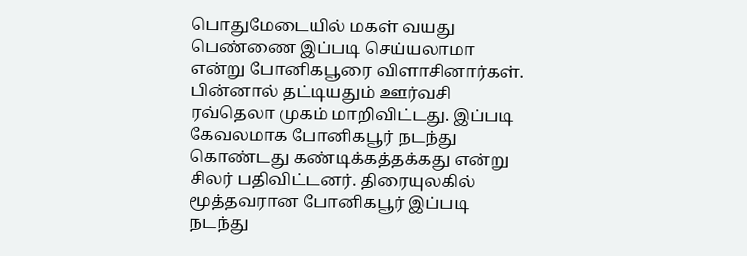பொதுமேடையில் மகள் வயது பெண்ணை இப்படி செய்யலாமா என்று போனிகபூரை விளாசினார்கள். பின்னால் தட்டியதும் ஊர்வசி ரவ்தெலா முகம் மாறிவிட்டது. இப்படி கேவலமாக போனிகபூர் நடந்து கொண்டது கண்டிக்கத்தக்கது என்று சிலர் பதிவிட்டனர். திரையுலகில் மூத்தவரான போனிகபூர் இப்படி நடந்து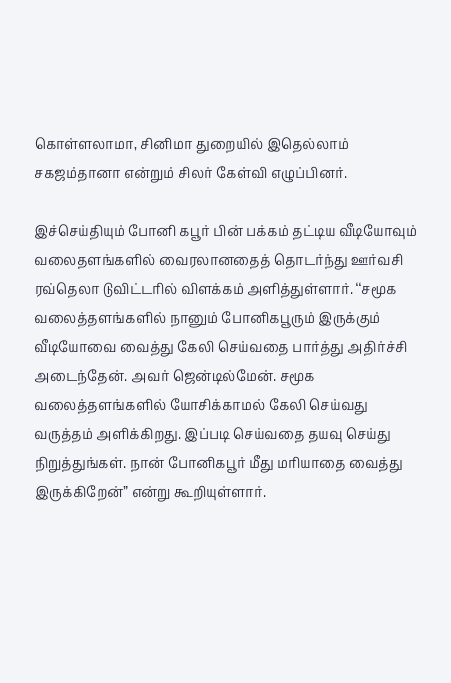கொள்ளலாமா, சினிமா துறையில் இதெல்லாம் சகஜம்தானா என்றும் சிலர் கேள்வி எழுப்பினர்.

இச்செய்தியும் போனி கபூர் பின் பக்கம் தட்டிய வீடியோவும் வலைதளங்களில் வைரலானதைத் தொடர்ந்து ஊர்வசி ரவ்தெலா டுவிட்டரில் விளக்கம் அளித்துள்ளார். ‘‘சமூக வலைத்தளங்களில் நானும் போனிகபூரும் இருக்கும் வீடியோவை வைத்து கேலி செய்வதை பார்த்து அதிர்ச்சி அடைந்தேன். அவர் ஜென்டில்மேன். சமூக வலைத்தளங்களில் யோசிக்காமல் கேலி செய்வது வருத்தம் அளிக்கிறது. இப்படி செய்வதை தயவு செய்து நிறுத்துங்கள். நான் போனிகபூர் மீது மரியாதை வைத்து இருக்கிறேன்” என்று கூறியுள்ளார்.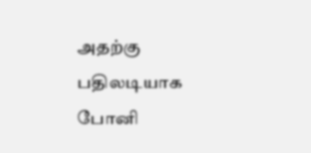அதற்கு பதிலடியாக போனி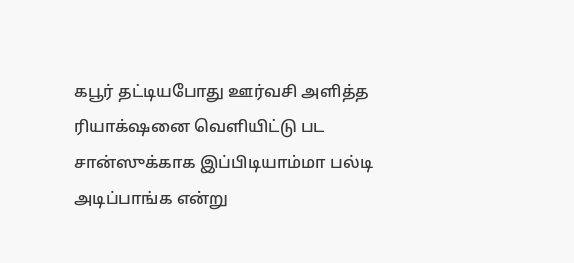கபூர் தட்டியபோது ஊர்வசி அளித்த ரியாக்‌ஷனை வெளியிட்டு பட சான்ஸுக்காக இப்பிடியாம்மா பல்டி அடிப்பாங்க என்று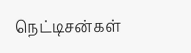நெட்டிசன்கள்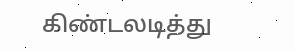கிண்டலடித்து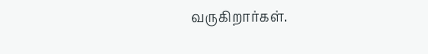வருகிறார்கள்.